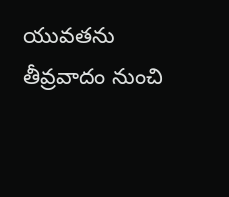యువతను తీవ్రవాదం నుంచి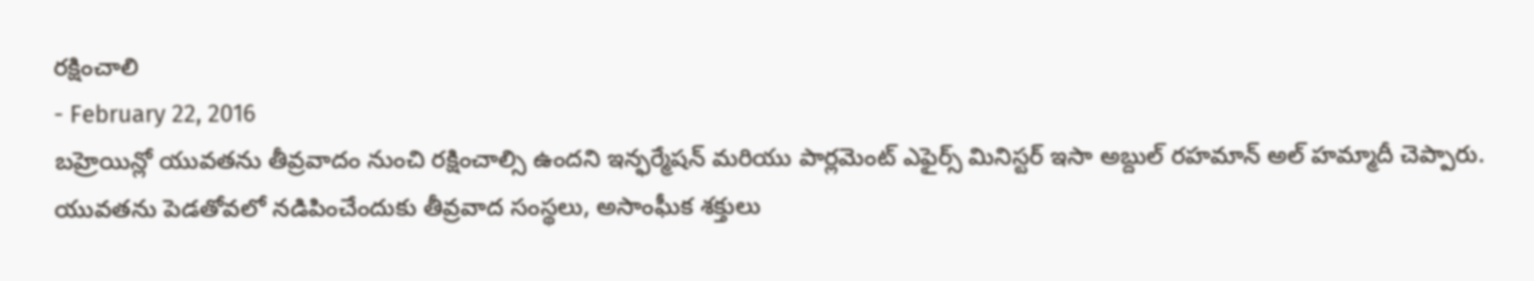రక్షించాలి
- February 22, 2016
బహ్రెయిన్లో యువతను తీవ్రవాదం నుంచి రక్షించాల్సి ఉందని ఇన్ఫర్మేషన్ మరియు పార్లమెంట్ ఎఫైర్స్ మినిస్టర్ ఇసా అబ్దుల్ రహమాన్ అల్ హమ్మాదీ చెప్పారు. యువతను పెడతోవలో నడిపించేందుకు తీవ్రవాద సంస్థలు, అసాంఘీక శక్తులు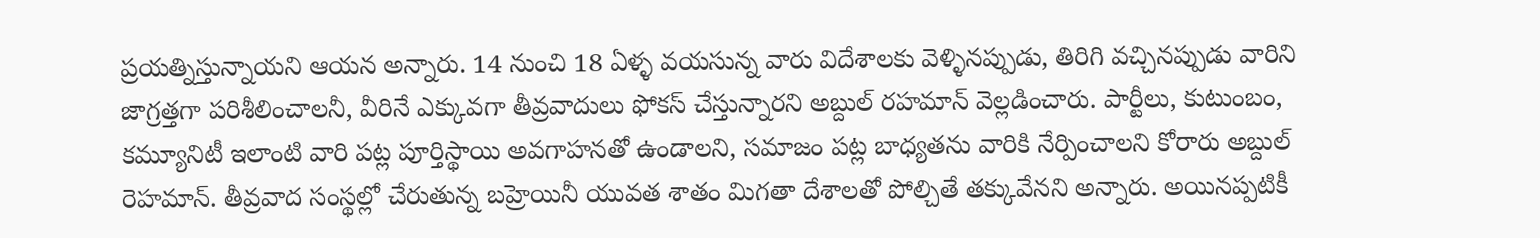ప్రయత్నిస్తున్నాయని ఆయన అన్నారు. 14 నుంచి 18 ఏళ్ళ వయసున్న వారు విదేశాలకు వెళ్ళినప్పుడు, తిరిగి వచ్చినప్పుడు వారిని జాగ్రత్తగా పరిశీలించాలనీ, వీరినే ఎక్కువగా తీవ్రవాదులు ఫోకస్ చేస్తున్నారని అబ్దుల్ రహమాన్ వెల్లడించారు. పార్టీలు, కుటుంబం, కమ్యూనిటీ ఇలాంటి వారి పట్ల పూర్తిస్థాయి అవగాహనతో ఉండాలని, సమాజం పట్ల బాధ్యతను వారికి నేర్పించాలని కోరారు అబ్దుల్ రెహమాన్. తీవ్రవాద సంస్థల్లో చేరుతున్న బహ్రెయినీ యువత శాతం మిగతా దేశాలతో పోల్చితే తక్కువేనని అన్నారు. అయినప్పటికీ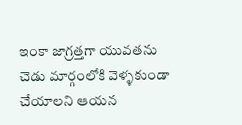ఇంకా జాగ్రత్తగా యువతను చెడు మార్గంలోకి వెళ్ళకుండా చేయాలని ఆయన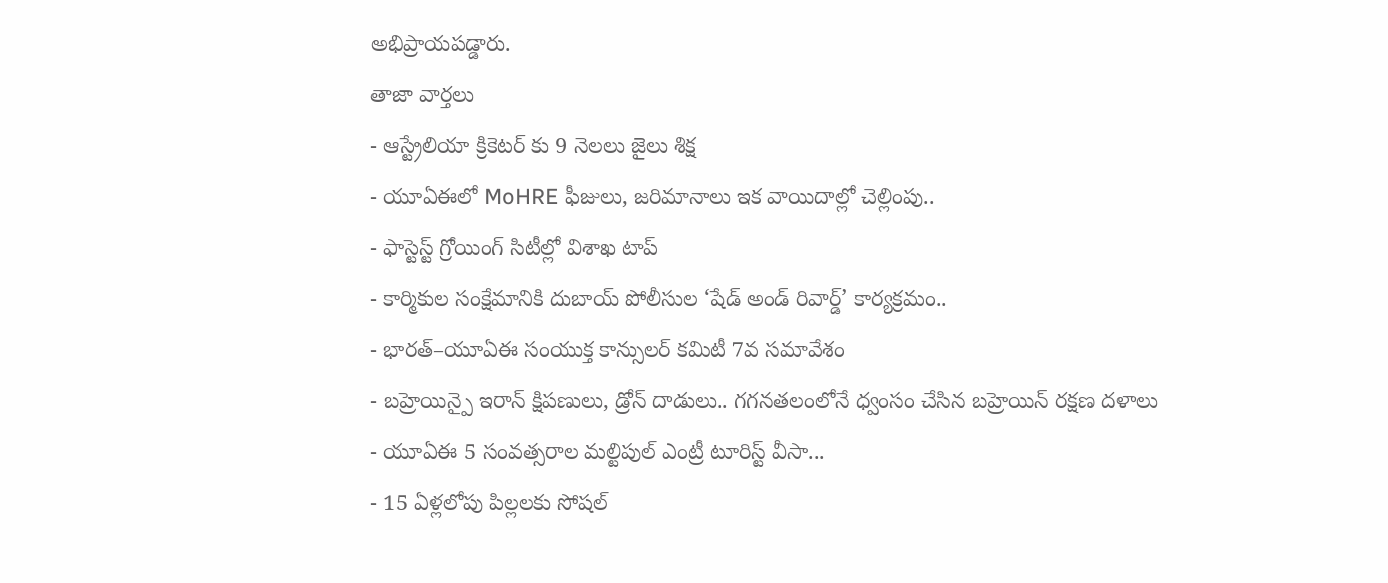అభిప్రాయపడ్డారు.
తాజా వార్తలు
- ఆస్ట్రేలియా క్రికెటర్ కు 9 నెలలు జైలు శిక్ష
- యూఏఈలో MoHRE ఫీజులు, జరిమానాలు ఇక వాయిదాల్లో చెల్లింపు..
- ఫాస్టెస్ట్ గ్రోయింగ్ సిటీల్లో విశాఖ టాప్
- కార్మికుల సంక్షేమానికి దుబాయ్ పోలీసుల ‘షేడ్ అండ్ రివార్డ్’ కార్యక్రమం..
- భారత్–యూఏఈ సంయుక్త కాన్సులర్ కమిటీ 7వ సమావేశం
- బహ్రెయిన్పై ఇరాన్ క్షిపణులు, డ్రోన్ దాడులు.. గగనతలంలోనే ధ్వంసం చేసిన బహ్రెయిన్ రక్షణ దళాలు
- యూఏఈ 5 సంవత్సరాల మల్టిపుల్ ఎంట్రీ టూరిస్ట్ వీసా...
- 15 ఏళ్లలోపు పిల్లలకు సోషల్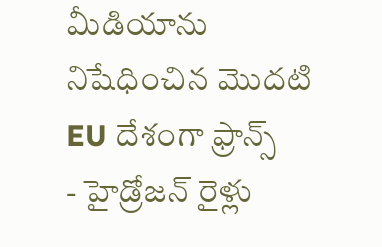మీడియాను నిషేధించిన మొదటి EU దేశంగా ఫ్రాన్స్
- హైడ్రోజన్ రైళ్లు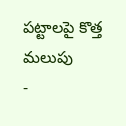పట్టాలపై కొత్త మలుపు
-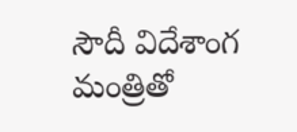సౌదీ విదేశాంగ మంత్రితో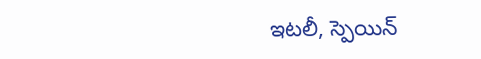ఇటలీ, స్పెయిన్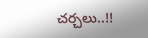చర్చలు..!!